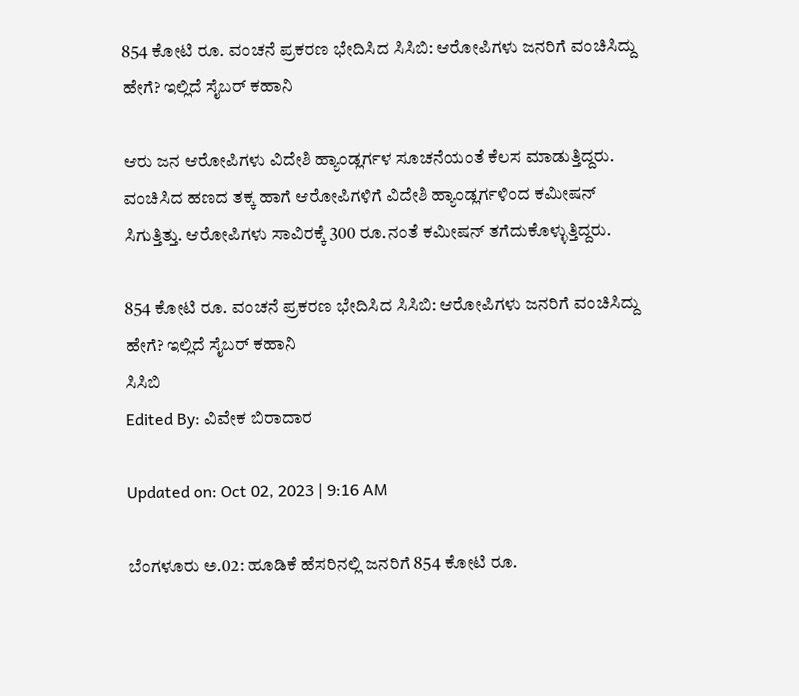854 ಕೋಟಿ ರೂ. ವಂಚನೆ ಪ್ರಕರಣ ಭೇದಿಸಿದ ಸಿಸಿಬಿ: ಆರೋಪಿಗಳು ಜನರಿಗೆ ವಂಚಿಸಿದ್ದು ಹೇಗೆ? ಇಲ್ಲಿದೆ ಸೈಬರ್ ಕಹಾನಿ

ಆರು ಜನ ಆರೋಪಿಗಳು ವಿದೇಶಿ ಹ್ಯಾಂಡ್ಲರ್ಗಳ ಸೂಚನೆಯಂತೆ ಕೆಲಸ ಮಾಡುತ್ತಿದ್ದರು. ವಂಚಿಸಿದ ಹಣದ ತಕ್ಕ ಹಾಗೆ ಆರೋಪಿಗಳಿಗೆ ವಿದೇಶಿ ಹ್ಯಾಂಡ್ಲರ್ಗಳಿಂದ ಕಮೀಷನ್ ಸಿಗುತ್ತಿತ್ತು. ಆರೋಪಿಗಳು ಸಾವಿರಕ್ಕೆ 300 ರೂ.ನಂತೆ ಕಮೀಷನ್ ತಗೆದುಕೊಳ್ಳುತ್ತಿದ್ದರು.

854 ಕೋಟಿ ರೂ. ವಂಚನೆ ಪ್ರಕರಣ ಭೇದಿಸಿದ ಸಿಸಿಬಿ: ಆರೋಪಿಗಳು ಜನರಿಗೆ ವಂಚಿಸಿದ್ದು ಹೇಗೆ? ಇಲ್ಲಿದೆ ಸೈಬರ್ ಕಹಾನಿ
ಸಿಸಿಬಿ
Edited By: ವಿವೇಕ ಬಿರಾದಾರ

Updated on: Oct 02, 2023 | 9:16 AM

ಬೆಂಗಳೂರು ಅ.02: ಹೂಡಿಕೆ ಹೆಸರಿನಲ್ಲಿ ಜನರಿಗೆ 854 ಕೋಟಿ ರೂ.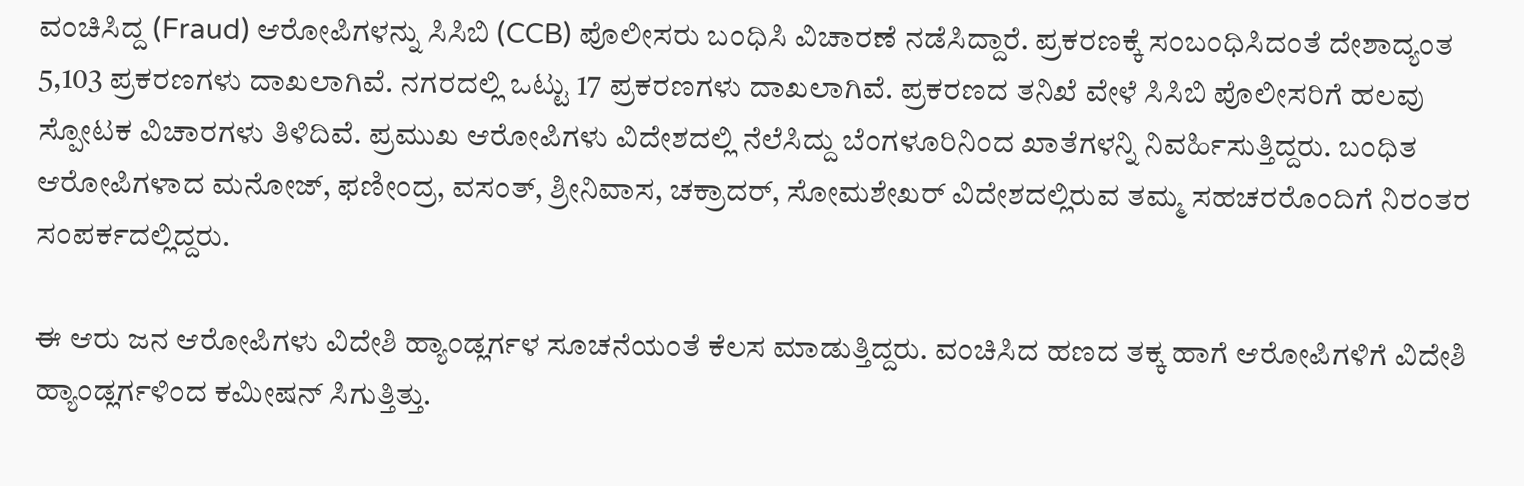ವಂಚಿಸಿದ್ದ (Fraud) ಆರೋಪಿಗಳನ್ನು ಸಿಸಿಬಿ (CCB) ಪೊಲೀಸರು ಬಂಧಿಸಿ ವಿಚಾರಣೆ ನಡೆಸಿದ್ದಾರೆ. ಪ್ರಕರಣಕ್ಕೆ ಸಂಬಂಧಿಸಿದಂತೆ ದೇಶಾದ್ಯಂತ 5,103 ಪ್ರಕರಣಗಳು ದಾಖಲಾಗಿವೆ. ನಗರದಲ್ಲಿ ಒಟ್ಟು 17 ಪ್ರಕರಣಗಳು ದಾಖಲಾಗಿವೆ. ಪ್ರಕರಣದ ತನಿಖೆ ವೇಳೆ ಸಿಸಿಬಿ ಪೊಲೀಸರಿಗೆ ಹಲವು ಸ್ಪೋಟಕ ವಿಚಾರಗಳು ತಿಳಿದಿವೆ. ಪ್ರಮುಖ ಆರೋಪಿಗಳು ವಿದೇಶದಲ್ಲಿ ನೆಲೆಸಿದ್ದು ಬೆಂಗಳೂರಿನಿಂದ ಖಾತೆಗಳನ್ನಿ ನಿವರ್ಹಿಸುತ್ತಿದ್ದರು. ಬಂಧಿತ ಆರೋಪಿಗಳಾದ ಮನೋಜ್, ಫಣೀಂದ್ರ, ವಸಂತ್, ಶ್ರೀನಿವಾಸ, ಚಕ್ರಾದರ್, ಸೋಮಶೇಖರ್ ವಿದೇಶದಲ್ಲಿರುವ ತಮ್ಮ ಸಹಚರರೊಂದಿಗೆ ನಿರಂತರ ಸಂಪರ್ಕದಲ್ಲಿದ್ದರು.

ಈ ಆರು ಜನ ಆರೋಪಿಗಳು ವಿದೇಶಿ ಹ್ಯಾಂಡ್ಲರ್ಗಳ ಸೂಚನೆಯಂತೆ ಕೆಲಸ ಮಾಡುತ್ತಿದ್ದರು. ವಂಚಿಸಿದ ಹಣದ ತಕ್ಕ ಹಾಗೆ ಆರೋಪಿಗಳಿಗೆ ವಿದೇಶಿ ಹ್ಯಾಂಡ್ಲರ್ಗಳಿಂದ ಕಮೀಷನ್ ಸಿಗುತ್ತಿತ್ತು.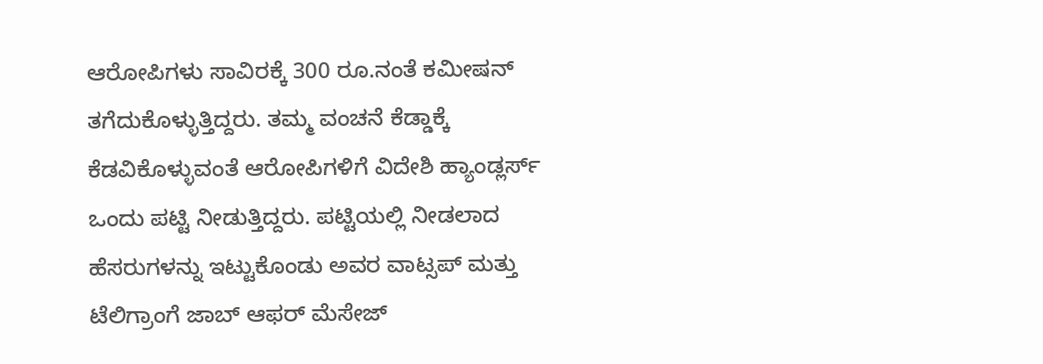ಆರೋಪಿಗಳು ಸಾವಿರಕ್ಕೆ 300 ರೂ.ನಂತೆ ಕಮೀಷನ್ ತಗೆದುಕೊಳ್ಳುತ್ತಿದ್ದರು. ತಮ್ಮ ವಂಚನೆ ಕೆಡ್ಡಾಕ್ಕೆ ಕೆಡವಿಕೊಳ್ಳುವಂತೆ ಆರೋಪಿಗಳಿಗೆ ವಿದೇಶಿ ಹ್ಯಾಂಡ್ಲರ್ಸ್ ಒಂದು ಪಟ್ಟಿ ನೀಡುತ್ತಿದ್ದರು. ಪಟ್ಟಿಯಲ್ಲಿ ನೀಡಲಾದ ಹೆಸರುಗಳನ್ನು ಇಟ್ಟುಕೊಂಡು ಅವರ ವಾಟ್ಸಪ್ ಮತ್ತು ಟೆಲಿಗ್ರಾಂಗೆ ಜಾಬ್ ಆಫರ್ ಮೆಸೇಜ್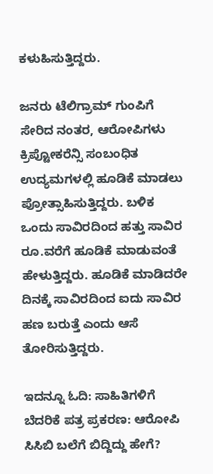ಕಳುಹಿಸುತ್ತಿದ್ದರು.

ಜನರು ಟೆಲಿಗ್ರಾಮ್ ಗುಂಪಿಗೆ ಸೇರಿದ ನಂತರ, ಆರೋಪಿಗಳು ಕ್ರಿಪ್ಟೋಕರೆನ್ಸಿ ಸಂಬಂಧಿತ ಉದ್ಯಮಗಳಲ್ಲಿ ಹೂಡಿಕೆ ಮಾಡಲು ಪ್ರೋತ್ಸಾಹಿಸುತ್ತಿದ್ದರು. ಬಳಿಕ ಒಂದು ಸಾವಿರದಿಂದ ಹತ್ತು ಸಾವಿರ ರೂ.ವರೆಗೆ ಹೂಡಿಕೆ ಮಾಡುವಂತೆ ಹೇಳುತ್ತಿದ್ದರು. ಹೂಡಿಕೆ ಮಾಡಿದರೇ ದಿನಕ್ಕೆ ಸಾವಿರದಿಂದ ಐದು ಸಾವಿರ ಹಣ ಬರುತ್ತೆ ಎಂದು ಆಸೆ ತೋರಿಸುತ್ತಿದ್ದರು.

ಇದನ್ನೂ ಓದಿ: ಸಾಹಿತಿಗಳಿಗೆ ಬೆದರಿಕೆ ಪತ್ರ ಪ್ರಕರಣ: ಆರೋಪಿ ಸಿಸಿಬಿ ಬಲೆಗೆ ಬಿದ್ದಿದ್ದು ಹೇಗೆ?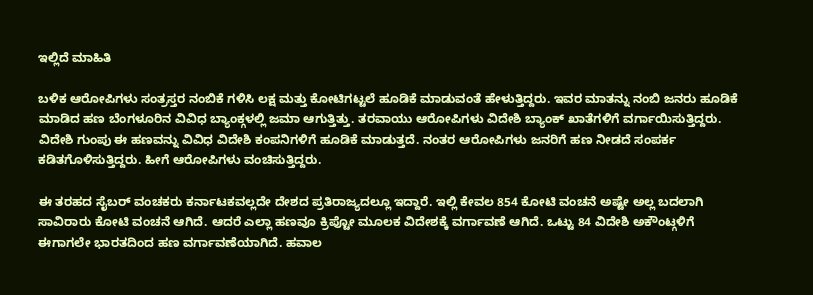ಇಲ್ಲಿದೆ ಮಾಹಿತಿ

ಬಳಿಕ ಆರೋಪಿಗಳು ಸಂತ್ರಸ್ತರ ನಂಬಿಕೆ ಗಳಿಸಿ ಲಕ್ಷ ಮತ್ತು ಕೋಟಿಗಟ್ಟಲೆ ಹೂಡಿಕೆ ಮಾಡುವಂತೆ ಹೇಳುತ್ತಿದ್ದರು. ಇವರ ಮಾತನ್ನು ನಂಬಿ ಜನರು ಹೂಡಿಕೆ ಮಾಡಿದ ಹಣ ಬೆಂಗಳೂರಿನ ವಿವಿಧ ಬ್ಯಾಂಕ್ಗಳಲ್ಲಿ ಜಮಾ ಆಗುತ್ತಿತ್ತು. ತರವಾಯು ಆರೋಪಿಗಳು ವಿದೇಶಿ ಬ್ಯಾಂಕ್ ಖಾತೆಗಳಿಗೆ ವರ್ಗಾಯಿಸುತ್ತಿದ್ದರು. ವಿದೇಶಿ ಗುಂಪು ಈ ಹಣವನ್ನು ವಿವಿಧ ವಿದೇಶಿ ಕಂಪನಿಗಳಿಗೆ ಹೂಡಿಕೆ ಮಾಡುತ್ತದೆ. ನಂತರ ಆರೋಪಿಗಳು ಜನರಿಗೆ ಹಣ ನೀಡದೆ ಸಂಪರ್ಕ ಕಡಿತಗೊಳಿಸುತ್ತಿದ್ದರು. ಹೀಗೆ ಆರೋಪಿಗಳು ವಂಚಿಸುತ್ತಿದ್ದರು.

ಈ ತರಹದ ಸೈಬರ್ ವಂಚಕರು ಕರ್ನಾಟಕವಲ್ಲದೇ ದೇಶದ ಪ್ರತಿರಾಜ್ಯದಲ್ಲೂ ಇದ್ದಾರೆ. ಇಲ್ಲಿ ಕೇವಲ 854 ಕೋಟಿ ವಂಚನೆ ಅಷ್ಟೇ ಅಲ್ಲ ಬದಲಾಗಿ ಸಾವಿರಾರು ಕೋಟಿ ವಂಚನೆ ಆಗಿದೆ. ಆದರೆ ಎಲ್ಲಾ ಹಣವೂ ಕ್ರಿಪ್ಟೋ ಮೂಲಕ ವಿದೇಶಕ್ಕೆ ವರ್ಗಾವಣೆ ಆಗಿದೆ. ಒಟ್ಟು 84 ವಿದೇಶಿ ಅಕೌಂಟ್ಗಳಿಗೆ ಈಗಾಗಲೇ ಭಾರತದಿಂದ ಹಣ ವರ್ಗಾವಣೆಯಾಗಿದೆ. ಹವಾಲ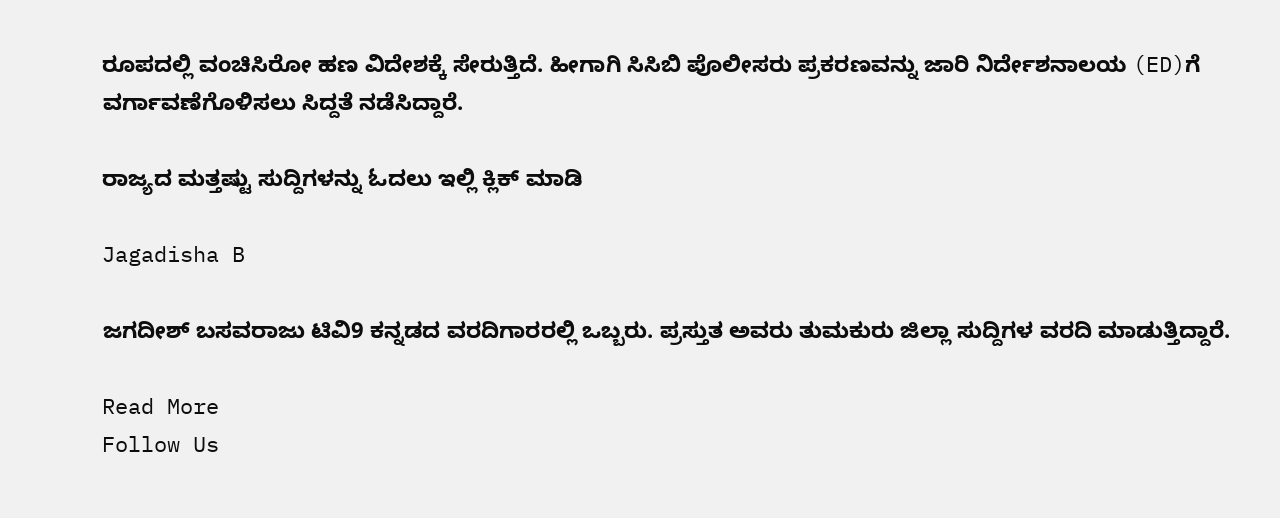ರೂಪದಲ್ಲಿ ವಂಚಿಸಿರೋ ಹಣ ವಿದೇಶಕ್ಕೆ ಸೇರುತ್ತಿದೆ. ಹೀಗಾಗಿ ಸಿಸಿಬಿ ಪೊಲೀಸರು ಪ್ರಕರಣವನ್ನು ಜಾರಿ ನಿರ್ದೇಶನಾಲಯ (ED)ಗೆ ವರ್ಗಾವಣೆಗೊಳಿಸಲು ಸಿದ್ದತೆ ನಡೆಸಿದ್ದಾರೆ.

ರಾಜ್ಯದ ಮತ್ತಷ್ಟು ಸುದ್ದಿಗಳನ್ನು ಓದಲು ಇಲ್ಲಿ ಕ್ಲಿಕ್ ಮಾಡಿ

Jagadisha B

ಜಗದೀಶ್ ಬಸವರಾಜು ಟಿವಿ9 ಕನ್ನಡದ ವರದಿಗಾರರಲ್ಲಿ ಒಬ್ಬರು. ಪ್ರಸ್ತುತ ಅವರು ತುಮಕುರು ಜಿಲ್ಲಾ ಸುದ್ದಿಗಳ ವರದಿ ಮಾಡುತ್ತಿದ್ದಾರೆ.

Read More
Follow Us